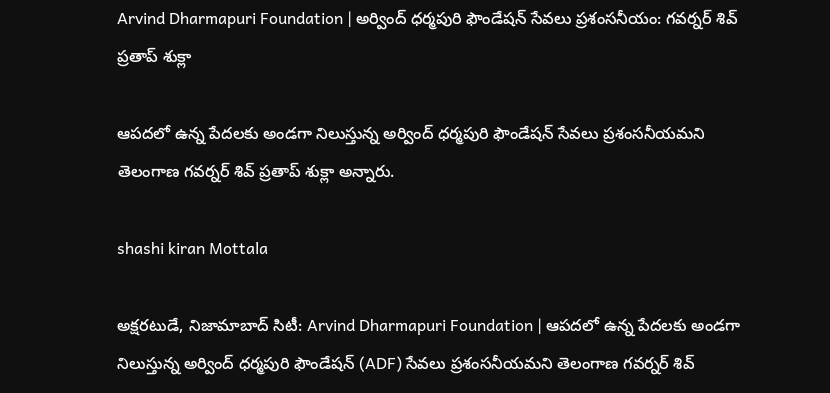Arvind Dharmapuri Foundation | అర్వింద్ ధర్మపురి ఫౌండేషన్‌ సేవలు ప్రశంసనీయం: గవర్నర్‌ శివ్ ప్రతాప్‌ శుక్లా

ఆపదలో ఉన్న పేదలకు అండగా నిలుస్తున్న అర్వింద్ ధర్మపురి ఫౌండేషన్‌ సేవలు ప్రశంసనీయమని తెలంగాణ గవర్నర్‌ శివ్ ప్రతాప్‌ శుక్లా అన్నారు.

shashi kiran Mottala

అక్షరటుడే, నిజామాబాద్‌ సిటీ: Arvind Dharmapuri Foundation | ఆపదలో ఉన్న పేదలకు అండగా నిలుస్తున్న అర్వింద్ ధర్మపురి ఫౌండేషన్‌ (ADF) సేవలు ప్రశంసనీయమని తెలంగాణ గవర్నర్‌ శివ్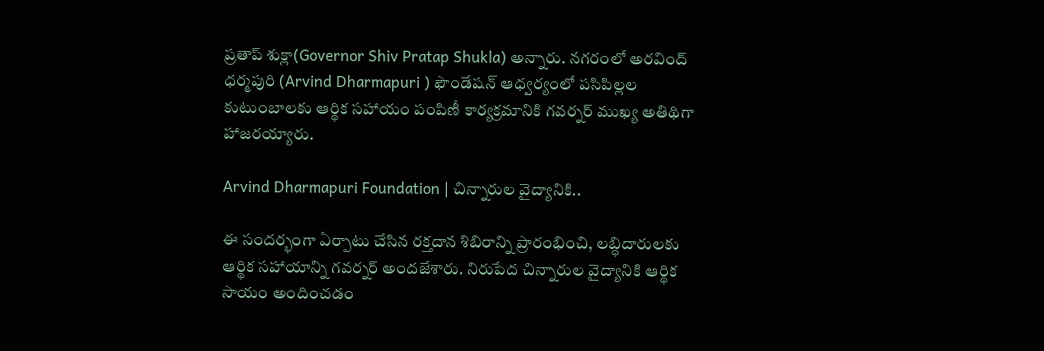ప్రతాప్‌ శుక్లా(Governor Shiv Pratap Shukla) అన్నారు. నగరంలో అరవింద్‌ ధర్మపురి (Arvind Dharmapuri ) ఫౌండేషన్‌ ఆధ్వర్యంలో పసిపిల్లల కుటుంబాలకు ఆర్థిక సహాయం పంపిణీ కార్యక్రమానికి గవర్నర్‌ ముఖ్య అతిథిగా హాజరయ్యారు.

Arvind Dharmapuri Foundation | చిన్నారుల వైద్యానికి..

ఈ సందర్భంగా ఏర్పాటు చేసిన రక్తదాన శిబిరాన్ని ప్రారంభించి, లబ్ధిదారులకు ఆర్థిక సహాయాన్ని గవర్నర్ అందజేశారు. నిరుపేద చిన్నారుల వైద్యానికి ఆర్థిక సాయం అందించడం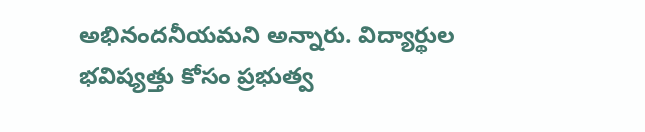అభినందనీయమని అన్నారు. విద్యార్థుల భవిష్యత్తు కోసం ప్రభుత్వ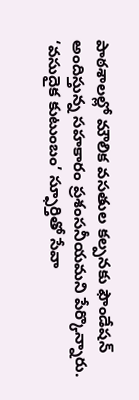పాఠశాలల్లో మౌలిక వసతుల కల్పనకు ఫౌండేషన్‌ అందిస్తున్న సహకారం ప్రశంసనీయమని పేర్కొన్నారు. ‘వసుదైక కుటుంబం’ స్ఫూర్తితో సేవా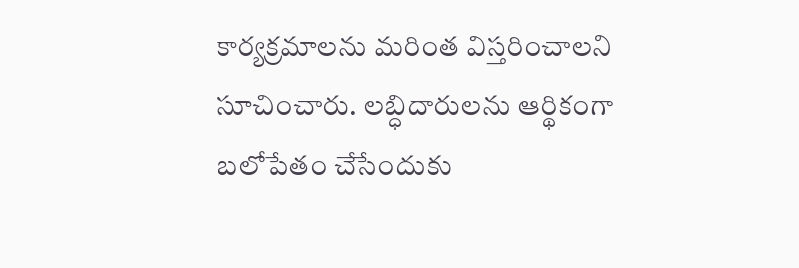కార్యక్రమాలను మరింత విస్తరించాలని సూచించారు. లబ్ధిదారులను ఆర్థికంగా బలోపేతం చేసేందుకు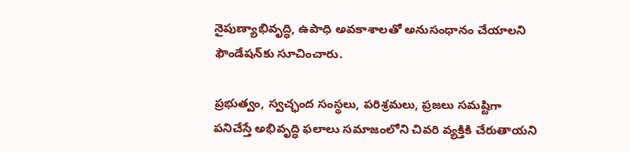నైపుణ్యాభివృద్ధి, ఉపాధి అవకాశాలతో అనుసంధానం చేయాలని ఫౌండేషన్‌కు సూచించారు.

ప్రభుత్వం, స్వచ్ఛంద సంస్థలు, పరిశ్రమలు, ప్రజలు సమష్టిగా పనిచేస్తే అభివృద్ధి ఫలాలు సమాజంలోని చివరి వ్యక్తికి చేరుతాయని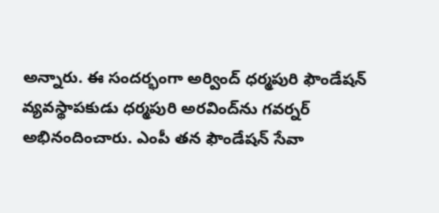అన్నారు. ఈ సందర్భంగా అర్వింద్ ధర్మపురి ఫౌండేషన్‌ వ్యవస్థాపకుడు ధర్మపురి అరవింద్‌ను గవర్నర్‌ అభినందించారు. ఎంపీ తన ఫౌండేషన్ సేవా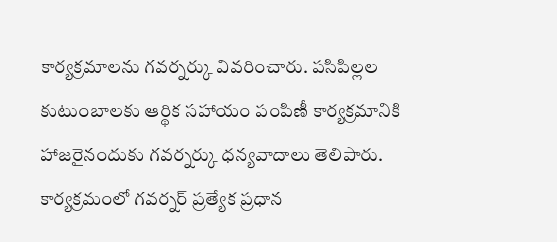కార్యక్రమాలను గవర్నర్కు వివరించారు. పసిపిల్లల కుటుంబాలకు ఆర్థిక సహాయం పంపిణీ కార్యక్రమానికి హాజరైనందుకు గవర్నర్కు ధన్యవాదాలు తెలిపారు. కార్యక్రమంలో గవర్నర్ ప్రత్యేక ప్రధాన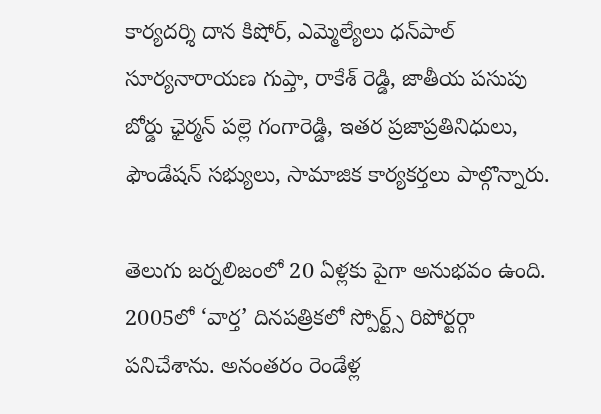కార్యదర్శి దాన కిషోర్, ఎమ్మెల్యేలు ధన్‌పాల్‌ సూర్యనారాయణ గుప్తా, రాకేశ్‌ రెడ్డి, జాతీయ పసుపు బోర్డు ఛైర్మన్‌ పల్లె గంగారెడ్డి, ఇతర ప్రజాప్రతినిధులు, ఫౌండేషన్‌ సభ్యులు, సామాజిక కార్యకర్తలు పాల్గొన్నారు.

తెలుగు జర్నలిజంలో 20 ఏళ్లకు పైగా అనుభవం ఉంది. 2005లో ‘వార్త’ దినపత్రికలో స్పోర్ట్స్ రిపోర్టర్గా పనిచేశాను. అనంతరం రెండేళ్ల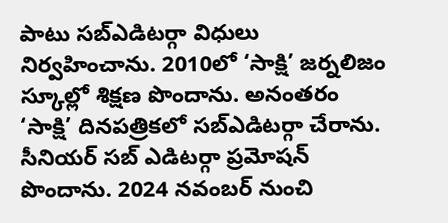పాటు సబ్ఎడిటర్గా విధులు నిర్వహించాను. 2010లో ‘సాక్షి’ జర్నలిజం స్కూల్లో శిక్షణ పొందాను. అనంతరం ‘సాక్షి’ దినపత్రికలో సబ్ఎడిటర్గా చేరాను. సీనియర్ సబ్ ఎడిటర్గా ప్రమోషన్ పొందాను. 2024 నవంబర్ నుంచి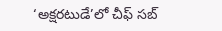‘అక్షరటుడే’లో చీఫ్ సబ్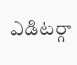ఎడిటర్గా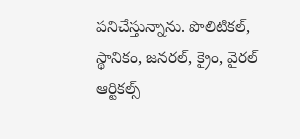పనిచేస్తున్నాను. పొలిటికల్, స్థానికం, జనరల్, క్రైం, వైరల్ ఆర్టికల్స్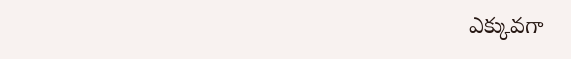ఎక్కువగా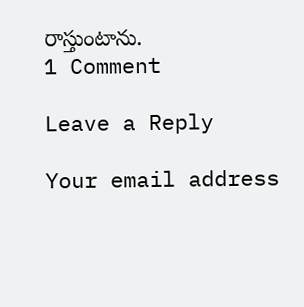రాస్తుంటాను.
1 Comment

Leave a Reply

Your email address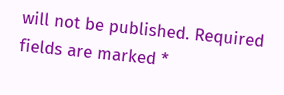will not be published. Required fields are marked *